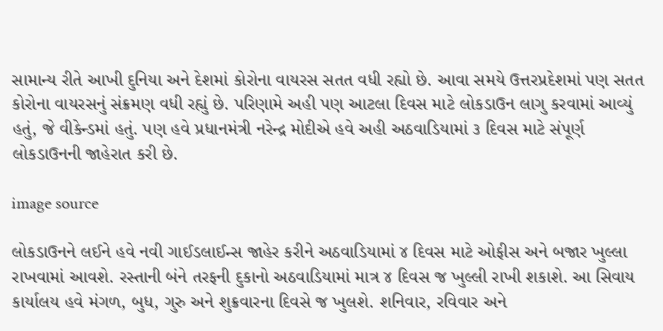સામાન્ય રીતે આખી દુનિયા અને દેશમાં કોરોના વાયરસ સતત વધી રહ્યો છે. આવા સમયે ઉત્તરપ્રદેશમાં પણ સતત કોરોના વાયરસનું સંક્રમણ વધી રહ્યું છે. પરિણામે અહી પણ આટલા દિવસ માટે લોકડાઉન લાગુ કરવામાં આવ્યું હતું, જે વીકેન્ડમાં હતું. પણ હવે પ્રધાનમંત્રી નરેન્દ્ર મોદીએ હવે અહી અઠવાડિયામાં ૩ દિવસ માટે સંપૂર્ણ લોકડાઉનની જાહેરાત કરી છે.

image source

લોકડાઉનને લઈને હવે નવી ગાઈડલાઈન્સ જાહેર કરીને અઠવાડિયામાં ૪ દિવસ માટે ઓફીસ અને બજાર ખુલ્લા રાખવામાં આવશે. રસ્તાની બંને તરફની દુકાનો અઠવાડિયામાં માત્ર ૪ દિવસ જ ખુલ્લી રાખી શકાશે. આ સિવાય કાર્યાલય હવે મંગળ, બુધ, ગુરુ અને શુક્રવારના દિવસે જ ખુલશે. શનિવાર, રવિવાર અને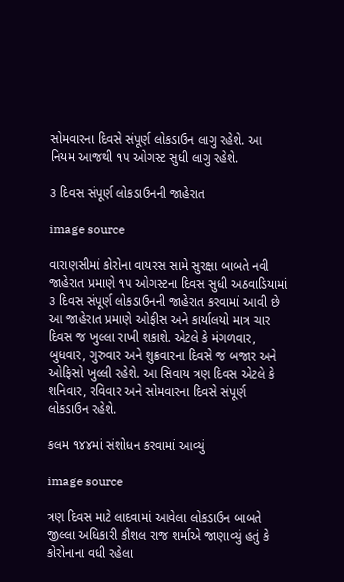સોમવારના દિવસે સંપૂર્ણ લોકડાઉન લાગુ રહેશે. આ નિયમ આજથી ૧૫ ઓગસ્ટ સુધી લાગુ રહેશે.

૩ દિવસ સંપૂર્ણ લોકડાઉનની જાહેરાત

image source

વારાણસીમાં કોરોના વાયરસ સામે સુરક્ષા બાબતે નવી જાહેરાત પ્રમાણે ૧૫ ઓગસ્ટના દિવસ સુધી અઠવાડિયામાં ૩ દિવસ સંપૂર્ણ લોકડાઉનની જાહેરાત કરવામાં આવી છે આ જાહેરાત પ્રમાણે ઓફીસ અને કાર્યાલયો માત્ર ચાર દિવસ જ ખુલ્લા રાખી શકાશે. એટલે કે મંગળવાર, બુધવાર, ગુરુવાર અને શુક્રવારના દિવસે જ બજાર અને ઓફિસો ખુલ્લી રહેશે. આ સિવાય ત્રણ દિવસ એટલે કે શનિવાર, રવિવાર અને સોમવારના દિવસે સંપૂર્ણ લોકડાઉન રહેશે.

કલમ ૧૪૪માં સંશોધન કરવામાં આવ્યું

image source

ત્રણ દિવસ માટે લાદવામાં આવેલા લોકડાઉન બાબતે જીલ્લા અધિકારી કૌશલ રાજ શર્માએ જાણાવ્યું હતું કે કોરોનાના વધી રહેલા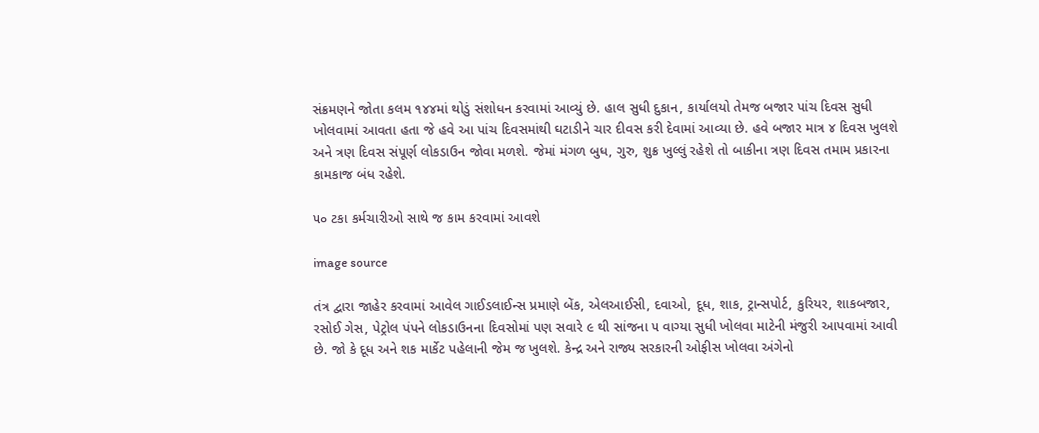સંક્રમણને જોતા કલમ ૧૪૪માં થોડું સંશોધન કરવામાં આવ્યું છે. હાલ સુધી દુકાન, કાર્યાલયો તેમજ બજાર પાંચ દિવસ સુધી ખોલવામાં આવતા હતા જે હવે આ પાંચ દિવસમાંથી ઘટાડીને ચાર દીવસ કરી દેવામાં આવ્યા છે. હવે બજાર માત્ર ૪ દિવસ ખુલશે અને ત્રણ દિવસ સંપૂર્ણ લોકડાઉન જોવા મળશે. જેમાં મંગળ બુધ, ગુરુ, શુક્ર ખુલ્લું રહેશે તો બાકીના ત્રણ દિવસ તમામ પ્રકારના કામકાજ બંધ રહેશે.

૫૦ ટકા કર્મચારીઓ સાથે જ કામ કરવામાં આવશે

image source

તંત્ર દ્વારા જાહેર કરવામાં આવેલ ગાઈડલાઈન્સ પ્રમાણે બેંક, એલઆઈસી, દવાઓ, દૂધ, શાક, ટ્રાન્સપોર્ટ, કુરિયર, શાકબજાર, રસોઈ ગેસ, પેટ્રોલ પંપને લોકડાઉનના દિવસોમાં પણ સવારે ૯ થી સાંજના ૫ વાગ્યા સુધી ખોલવા માટેની મંજુરી આપવામાં આવી છે. જો કે દૂધ અને શક માર્કેટ પહેલાની જેમ જ ખુલશે. કેન્દ્ર અને રાજ્ય સરકારની ઓફીસ ખોલવા અંગેનો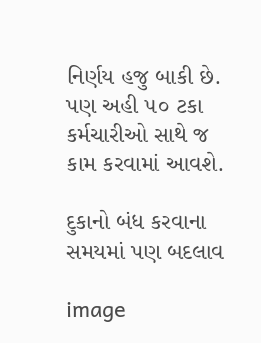નિર્ણય હજુ બાકી છે. પણ અહી ૫૦ ટકા કર્મચારીઓ સાથે જ કામ કરવામાં આવશે.

દુકાનો બંધ કરવાના સમયમાં પણ બદલાવ

image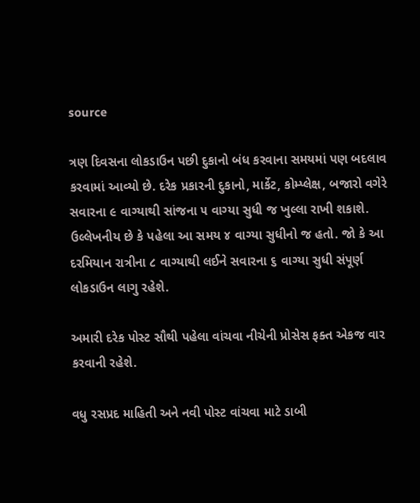source

ત્રણ દિવસના લોકડાઉન પછી દુકાનો બંધ કરવાના સમયમાં પણ બદલાવ કરવામાં આવ્યો છે. દરેક પ્રકારની દુકાનો, માર્કેટ, કોમ્પ્લેક્ષ, બજારો વગેરે સવારના ૯ વાગ્યાથી સાંજના ૫ વાગ્યા સુધી જ ખુલ્લા રાખી શકાશે. ઉલ્લેખનીય છે કે પહેલા આ સમય ૪ વાગ્યા સુધીનો જ હતો. જો કે આ દરમિયાન રાત્રીના ૮ વાગ્યાથી લઈને સવારના ૬ વાગ્યા સુધી સંપૂર્ણ લોકડાઉન લાગુ રહેશે.

અમારી દરેક પોસ્ટ સૌથી પહેલા વાંચવા નીચેની પ્રોસેસ ફક્ત એકજ વાર કરવાની રહેશે.

વધુ રસપ્રદ માહિતી અને નવી પોસ્ટ વાંચવા માટે ડાબી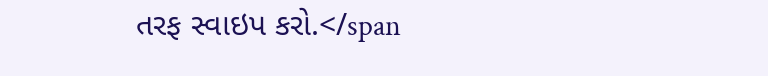તરફ સ્વાઇપ કરો.</span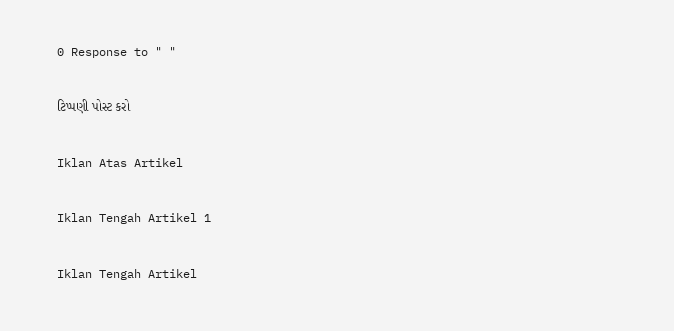0 Response to " "

ટિપ્પણી પોસ્ટ કરો

Iklan Atas Artikel

Iklan Tengah Artikel 1

Iklan Tengah Artikel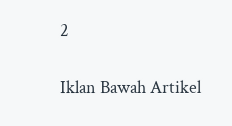2

Iklan Bawah Artikel